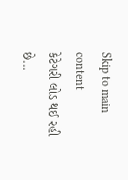Skip to main content
કેટેગરી લોડ થઈ રહી છે...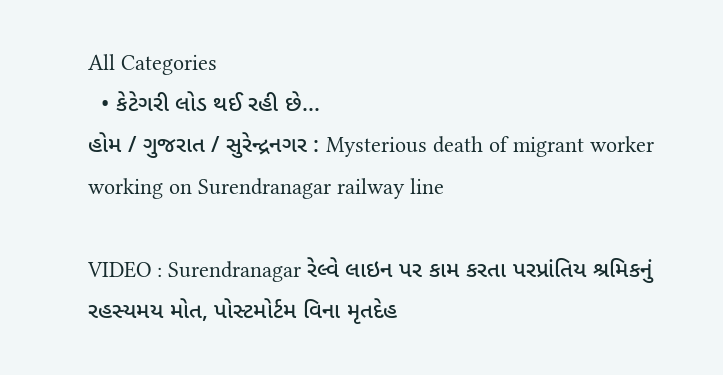All Categories
  • કેટેગરી લોડ થઈ રહી છે...
હોમ / ગુજરાત / સુરેન્દ્રનગર : Mysterious death of migrant worker working on Surendranagar railway line

VIDEO : Surendranagar રેલ્વે લાઇન પર કામ કરતા પરપ્રાંતિય શ્રમિકનું રહસ્યમય મોત, પોસ્ટમોર્ટમ વિના મૃતદેહ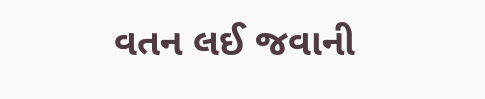વતન લઈ જવાની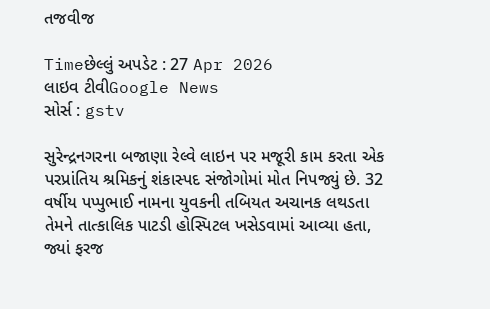તજવીજ

Timeછેલ્લું અપડેટ : 27 Apr 2026
લાઇવ ટીવીGoogle News
સોર્સ : gstv

સુરેન્દ્રનગરના બજાણા રેલ્વે લાઇન પર મજૂરી કામ કરતા એક પરપ્રાંતિય શ્રમિકનું શંકાસ્પદ સંજોગોમાં મોત નિપજ્યું છે. 32 વર્ષીય પપ્પુભાઈ નામના યુવકની તબિયત અચાનક લથડતા તેમને તાત્કાલિક પાટડી હોસ્પિટલ ખસેડવામાં આવ્યા હતા, જ્યાં ફરજ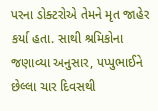પરના ડોક્ટરોએ તેમને મૃત જાહેર કર્યા હતા. સાથી શ્રમિકોના જણાવ્યા અનુસાર, પપ્પુભાઈને છેલ્લા ચાર દિવસથી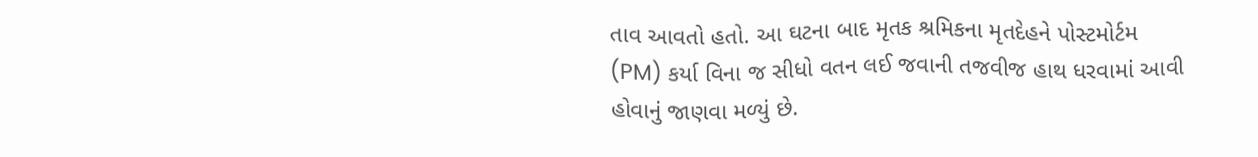તાવ આવતો હતો. આ ઘટના બાદ મૃતક શ્રમિકના મૃતદેહને પોસ્ટમોર્ટમ (PM) કર્યા વિના જ સીધો વતન લઈ જવાની તજવીજ હાથ ધરવામાં આવી હોવાનું જાણવા મળ્યું છે.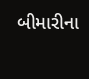બીમારીના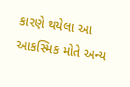કારણે થયેલા આ આકસ્મિક મોતે અન્ય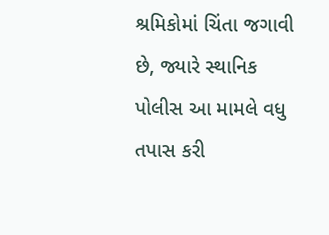શ્રમિકોમાં ચિંતા જગાવી છે, જ્યારે સ્થાનિક પોલીસ આ મામલે વધુ તપાસ કરી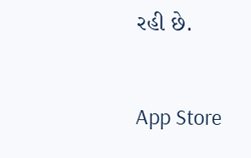રહી છે.

App Store